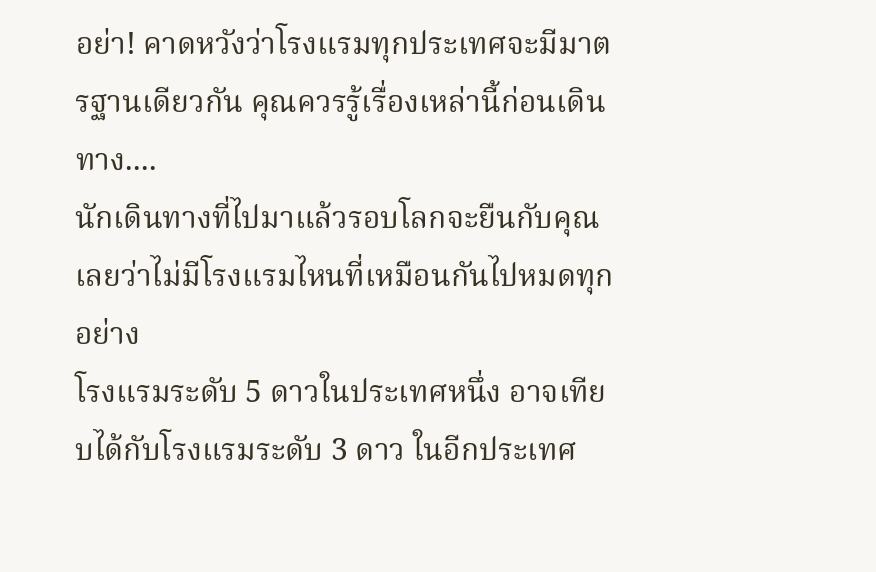อย่า! คาดหวังว่าโรงแรมทุกประเทศจะมีมาตรฐานเดียวกัน คุณควรรู้เรื่องเหล่านี้ก่อนเดินทาง....
นักเดินทางที่ไปมาแล้วรอบโลกจะยืนกับคุณเลยว่าไม่มีโรงแรมไหนที่เหมือนกันไปหมดทุกอย่าง
โรงแรมระดับ 5 ดาวในประเทศหนึ่ง อาจเทียบได้กับโรงแรมระดับ 3 ดาว ในอีกประเทศ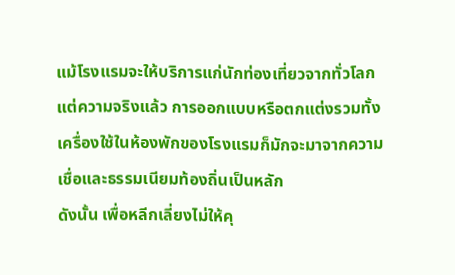แม้โรงแรมจะให้บริการแก่นักท่องเที่ยวจากทั่วโลก แต่ความจริงแล้ว การออกแบบหรือตกแต่งรวมทั้งเครื่องใช้ในห้องพักของโรงแรมก็มักจะมาจากความเชื่อและธรรมเนียมท้องถิ่นเป็นหลัก
ดังนั้น เพื่อหลีกเลี่ยงไม่ให้คุ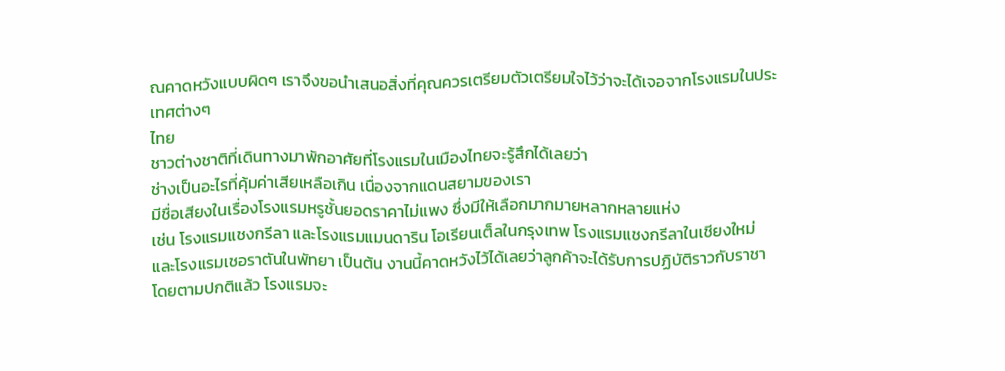ณคาดหวังแบบผิดๆ เราจึงขอนำเสนอสิ่งที่คุณควรเตรียมตัวเตรียมใจไว้ว่าจะได้เจอจากโรงแรมในประเทศต่างๆ
ไทย
ชาวต่างชาติที่เดินทางมาพักอาศัยที่โรงแรมในเมืองไทยจะรู้สึกได้เลยว่า
ช่างเป็นอะไรที่คุ้มค่าเสียเหลือเกิน เนื่องจากแดนสยามของเรา
มีชื่อเสียงในเรื่องโรงแรมหรูชั้นยอดราคาไม่แพง ซึ่งมีให้เลือกมากมายหลากหลายแห่ง
เช่น โรงแรมแชงกรีลา และโรงแรมแมนดาริน โอเรียนเต็ลในกรุงเทพ โรงแรมแชงกรีลาในเชียงใหม่
และโรงแรมเชอราตันในพัทยา เป็นต้น งานนี้คาดหวังไว้ได้เลยว่าลูกค้าจะได้รับการปฏิบัติราวกับราชา
โดยตามปกติแล้ว โรงแรมจะ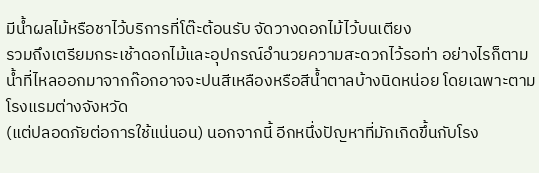มีน้ำผลไม้หรือชาไว้บริการที่โต๊ะต้อนรับ จัดวางดอกไม้ไว้บนเตียง
รวมถึงเตรียมกระเช้าดอกไม้และอุปกรณ์อำนวยความสะดวกไว้รอท่า อย่างไรก็ตาม
น้ำที่ไหลออกมาจากก๊อกอาจจะปนสีเหลืองหรือสีน้ำตาลบ้างนิดหน่อย โดยเฉพาะตามโรงแรมต่างจังหวัด
(แต่ปลอดภัยต่อการใช้แน่นอน) นอกจากนี้ อีกหนึ่งปัญหาที่มักเกิดขึ้นกับโรง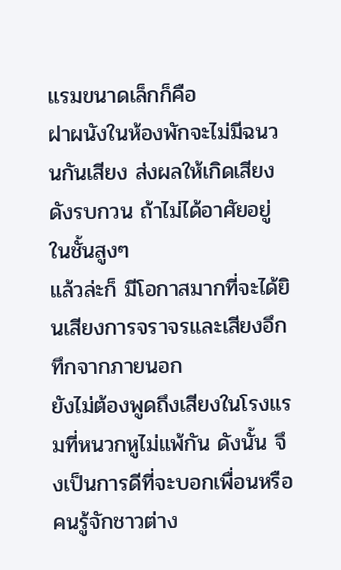แรมขนาดเล็กก็คือ
ฝาผนังในห้องพักจะไม่มีฉนวนกันเสียง ส่งผลให้เกิดเสียงดังรบกวน ถ้าไม่ได้อาศัยอยู่ในชั้นสูงๆ
แล้วล่ะก็ มีโอกาสมากที่จะได้ยินเสียงการจราจรและเสียงอึกทึกจากภายนอก
ยังไม่ต้องพูดถึงเสียงในโรงแรมที่หนวกหูไม่แพ้กัน ดังนั้น จึงเป็นการดีที่จะบอกเพื่อนหรือคนรู้จักชาวต่าง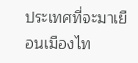ประเทศที่จะมาเยือนเมืองไท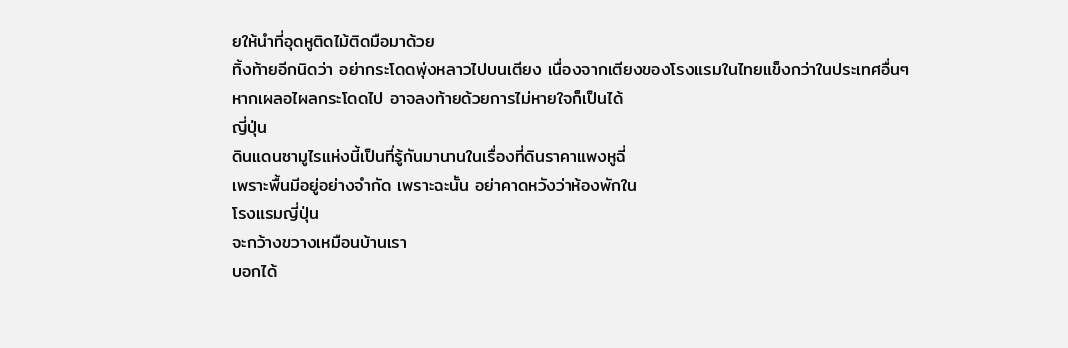ยให้นำที่อุดหูติดไม้ติดมือมาด้วย
ทิ้งท้ายอีกนิดว่า อย่ากระโดดพุ่งหลาวไปบนเตียง เนื่องจากเตียงของโรงแรมในไทยแข็งกว่าในประเทศอื่นๆ
หากเผลอไผลกระโดดไป อาจลงท้ายด้วยการไม่หายใจก็เป็นได้
ญี่ปุ่น
ดินแดนซามูไรแห่งนี้เป็นที่รู้กันมานานในเรื่องที่ดินราคาแพงหูฉี่
เพราะพื้นมีอยู่อย่างจำกัด เพราะฉะนั้น อย่าคาดหวังว่าห้องพักใน
โรงแรมญี่ปุ่น
จะกว้างขวางเหมือนบ้านเรา
บอกได้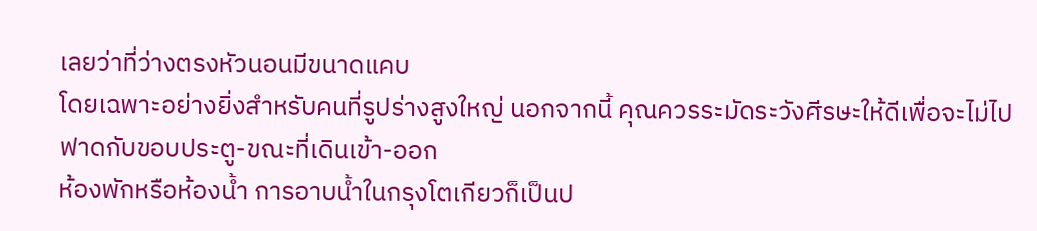เลยว่าที่ว่างตรงหัวนอนมีขนาดแคบ
โดยเฉพาะอย่างยิ่งสำหรับคนที่รูปร่างสูงใหญ่ นอกจากนี้ คุณควรระมัดระวังศีรษะให้ดีเพื่อจะไม่ไปฟาดกับขอบประตู-ขณะที่เดินเข้า-ออก
ห้องพักหรือห้องน้ำ การอาบน้ำในกรุงโตเกียวก็เป็นป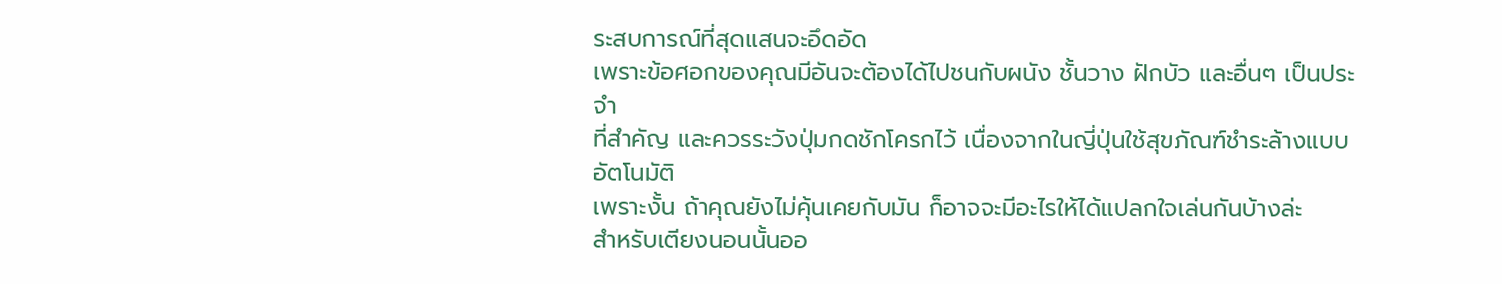ระสบการณ์ที่สุดแสนจะอึดอัด
เพราะข้อศอกของคุณมีอันจะต้องได้ไปชนกับผนัง ชั้นวาง ฝักบัว และอื่นๆ เป็นประจำ
ที่สำคัญ และควรระวังปุ่มกดชักโครกไว้ เนื่องจากในญี่ปุ่นใช้สุขภัณฑ์ชำระล้างแบบอัตโนมัติ
เพราะงั้น ถ้าคุณยังไม่คุ้นเคยกับมัน ก็อาจจะมีอะไรให้ได้แปลกใจเล่นกันบ้างล่ะ
สำหรับเตียงนอนนั้นออ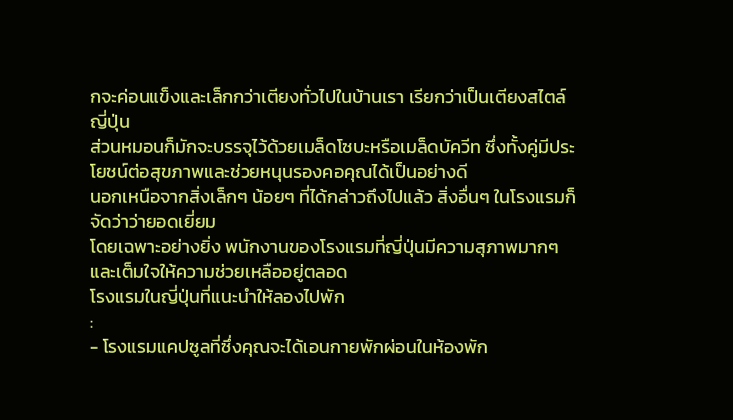กจะค่อนแข็งและเล็กกว่าเตียงทั่วไปในบ้านเรา เรียกว่าเป็นเตียงสไตล์ญี่ปุ่น
ส่วนหมอนก็มักจะบรรจุไว้ด้วยเมล็ดโซบะหรือเมล็ดบัควีท ซึ่งทั้งคู่มีประโยชน์ต่อสุขภาพและช่วยหนุนรองคอคุณได้เป็นอย่างดี
นอกเหนือจากสิ่งเล็กๆ น้อยๆ ที่ได้กล่าวถึงไปแล้ว สิ่งอื่นๆ ในโรงแรมก็จัดว่าว่ายอดเยี่ยม
โดยเฉพาะอย่างยิ่ง พนักงานของโรงแรมที่ญี่ปุ่นมีความสุภาพมากๆ และเต็มใจให้ความช่วยเหลืออยู่ตลอด
โรงแรมในญี่ปุ่นที่แนะนำให้ลองไปพัก
:
- โรงแรมแคปซูลที่ซึ่งคุณจะได้เอนกายพักผ่อนในห้องพัก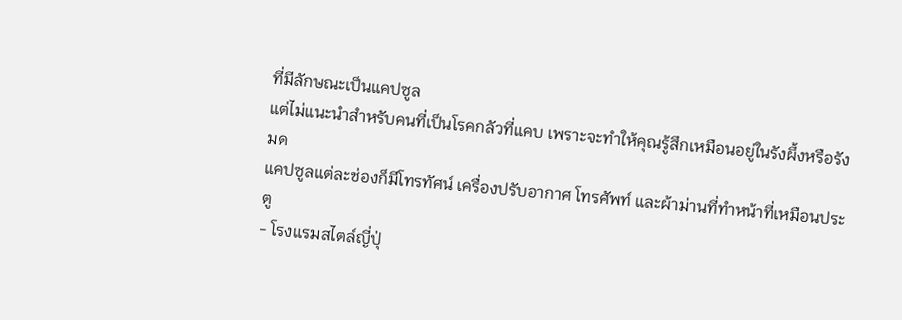ที่มีลักษณะเป็นแคปซูล
แต่ไม่แนะนำสำหรับคนที่เป็นโรคกลัวที่แคบ เพราะจะทำให้คุณรู้สึกเหมือนอยู่ในรังผึ้งหรือรังมด
แคปซูลแต่ละช่องก็มีโทรทัศน์ เครื่องปรับอากาศ โทรศัพท์ และผ้าม่านที่ทำหน้าที่เหมือนประตู
- โรงแรมสไตล์ญี่ปุ่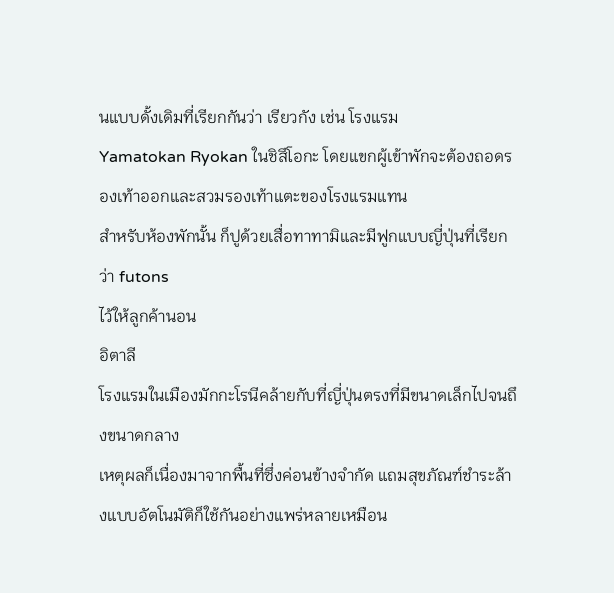นแบบดั้งเดิมที่เรียกกันว่า เรียวกัง เช่น โรงแรม
Yamatokan Ryokan ในชิสึโอกะ โดยแขกผู้เข้าพักจะต้องถอดรองเท้าออกและสวมรองเท้าแตะของโรงแรมแทน
สำหรับห้องพักนั้น ก็ปูด้วยเสื่อทาทามิและมีฟูกแบบญี่ปุ่นที่เรียกว่า futons
ไว้ให้ลูกค้านอน
อิตาลี
โรงแรมในเมืองมักกะโรนีคล้ายกับที่ญี่ปุ่นตรงที่มีขนาดเล็กไปจนถึงขนาดกลาง
เหตุผลก็เนื่องมาจากพื้นที่ซึ่งค่อนข้างจำกัด แถมสุขภัณฑ์ชำระล้างแบบอัตโนมัติก็ใช้กันอย่างแพร่หลายเหมือน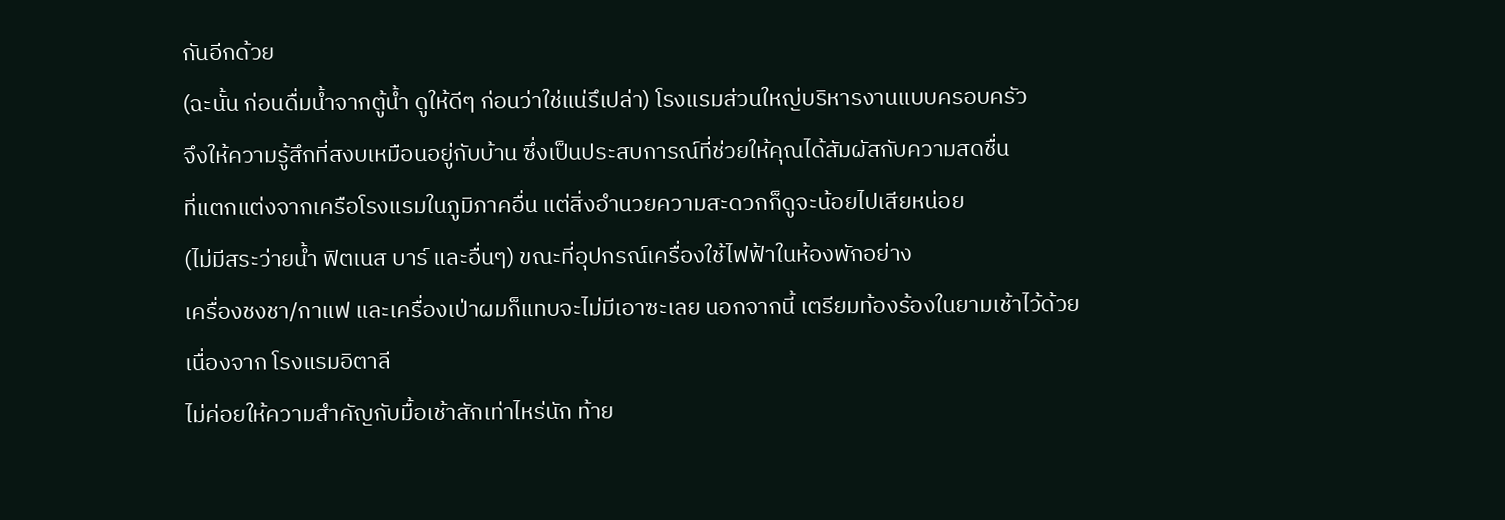กันอีกด้วย
(ฉะนั้น ก่อนดื่มน้ำจากตู้น้ำ ดูให้ดีๆ ก่อนว่าใช่แน่รึเปล่า) โรงแรมส่วนใหญ่บริหารงานแบบครอบครัว
จึงให้ความรู้สึกที่สงบเหมือนอยู่กับบ้าน ซึ่งเป็นประสบการณ์ที่ช่วยให้คุณได้สัมผัสกับความสดชื่น
ที่แตกแต่งจากเครือโรงแรมในภูมิภาคอื่น แต่สิ่งอำนวยความสะดวกก็ดูจะน้อยไปเสียหน่อย
(ไม่มีสระว่ายน้ำ ฟิตเนส บาร์ และอื่นๆ) ขณะที่อุปกรณ์เครื่องใช้ไฟฟ้าในห้องพักอย่าง
เครื่องชงชา/กาแฟ และเครื่องเป่าผมก็แทบจะไม่มีเอาซะเลย นอกจากนี้ เตรียมท้องร้องในยามเช้าไว้ด้วย
เนื่องจาก โรงแรมอิตาลี
ไม่ค่อยให้ความสำคัญกับมื้อเช้าสักเท่าไหร่นัก ท้าย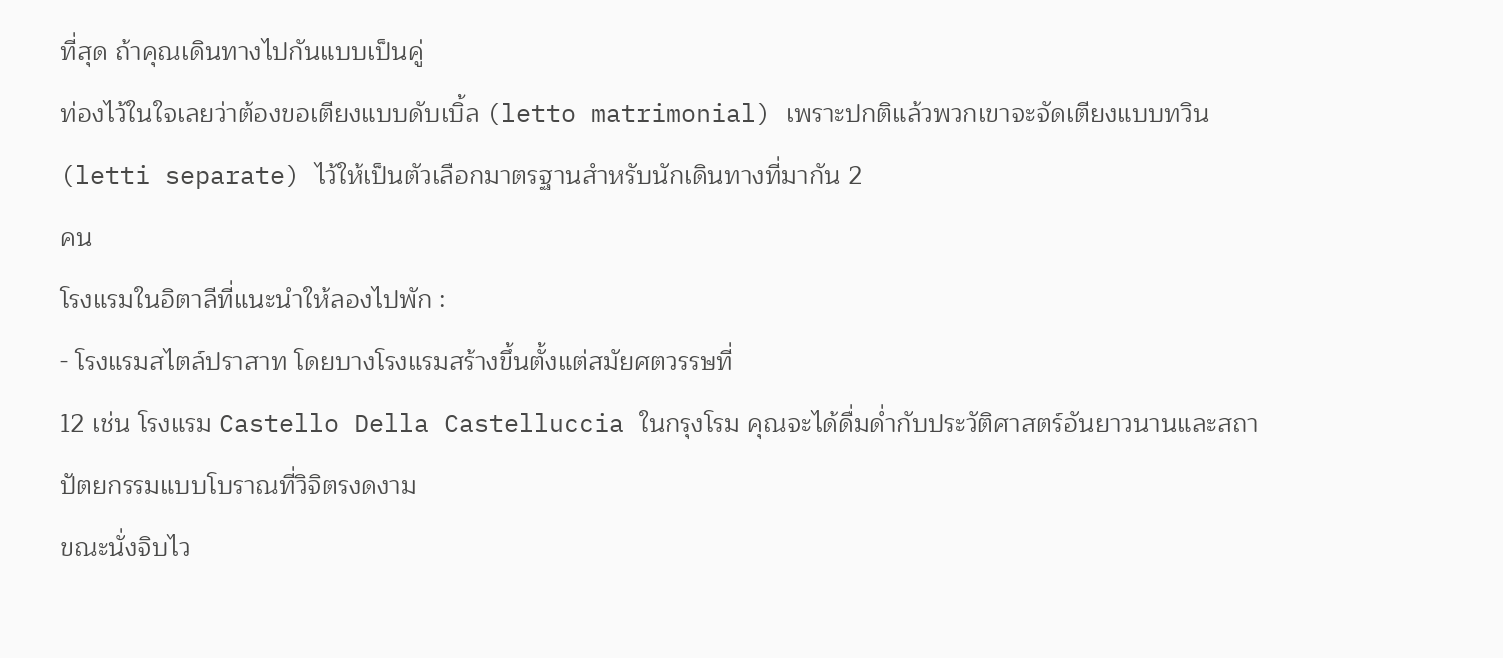ที่สุด ถ้าคุณเดินทางไปกันแบบเป็นคู่
ท่องไว้ในใจเลยว่าต้องขอเตียงแบบดับเบิ้ล (letto matrimonial) เพราะปกติแล้วพวกเขาจะจัดเตียงแบบทวิน
(letti separate) ไว้ให้เป็นตัวเลือกมาตรฐานสำหรับนักเดินทางที่มากัน 2
คน
โรงแรมในอิตาลีที่แนะนำให้ลองไปพัก :
- โรงแรมสไตล์ปราสาท โดยบางโรงแรมสร้างขึ้นตั้งแต่สมัยศตวรรษที่
12 เช่น โรงแรม Castello Della Castelluccia ในกรุงโรม คุณจะได้ดื่มด่ำกับประวัติศาสตร์อันยาวนานและสถาปัตยกรรมแบบโบราณที่วิจิตรงดงาม
ขณะนั่งจิบไว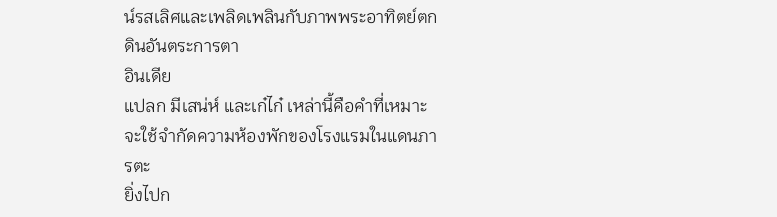น์รสเลิศและเพลิดเพลินกับภาพพระอาทิตย์ตกดินอันตระการตา
อินเดีย
แปลก มีเสน่ห์ และเก๋ไก๋ เหล่านี้คือคำที่เหมาะจะใช้จำกัดความห้องพักของโรงแรมในแดนภารตะ
ยิ่งไปก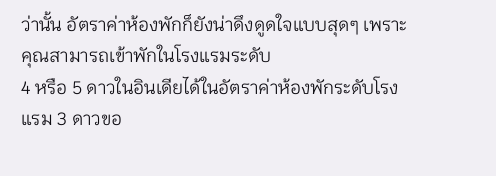ว่านั้น อัตราค่าห้องพักก็ยังน่าดึงดูดใจแบบสุดๆ เพราะคุณสามารถเข้าพักในโรงแรมระดับ
4 หรือ 5 ดาวในอินเดียได้ในอัตราค่าห้องพักระดับโรงแรม 3 ดาวขอ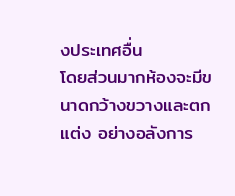งประเทศอื่น
โดยส่วนมากห้องจะมีขนาดกว้างขวางและตกแต่ง อย่างอลังการ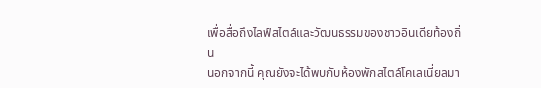เพื่อสื่อถึงไลฟ์สไตล์และวัฒนธรรมของชาวอินเดียท้องถิ่น
นอกจากนี้ คุณยังจะได้พบกับห้องพักสไตล์โคเลเนี่ยลมา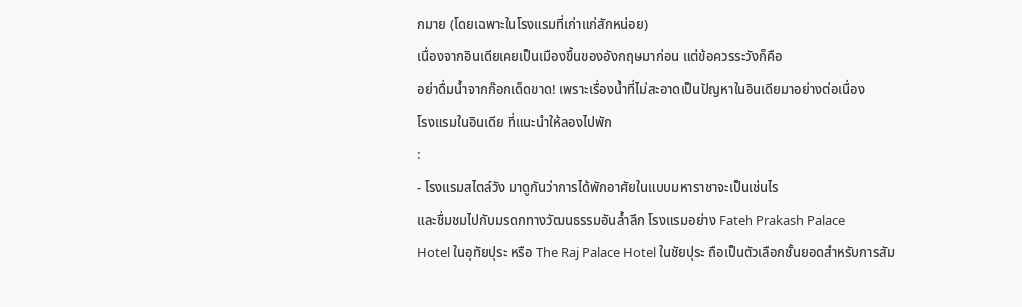กมาย (โดยเฉพาะในโรงแรมที่เก่าแก่สักหน่อย)
เนื่องจากอินเดียเคยเป็นเมืองขึ้นของอังกฤษมาก่อน แต่ข้อควรระวังก็คือ
อย่าดื่มน้ำจากก๊อกเด็ดขาด! เพราะเรื่องน้ำที่ไม่สะอาดเป็นปัญหาในอินเดียมาอย่างต่อเนื่อง
โรงแรมในอินเดีย ที่แนะนำให้ลองไปพัก
:
- โรงแรมสไตล์วัง มาดูกันว่าการได้พักอาศัยในแบบมหาราชาจะเป็นเช่นไร
และชื่มชมไปกับมรดกทางวัฒนธรรมอันล้ำลึก โรงแรมอย่าง Fateh Prakash Palace
Hotel ในอุทัยปุระ หรือ The Raj Palace Hotel ในชัยปุระ ถือเป็นตัวเลือกชั้นยอดสำหรับการสัม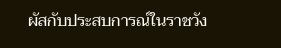ผัสกับประสบการณ์ในราชวัง